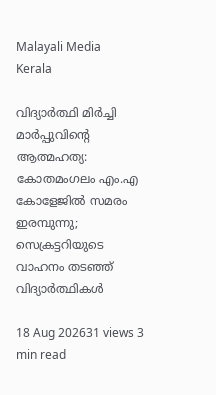Malayali Media
Kerala

വിദ്യാർത്ഥി മിർച്ചി മാർപ്പുവിന്റെ ആത്മഹത്യ: കോതമംഗലം എം.എ കോളേജിൽ സമരം ഇരമ്പുന്നു; സെക്രട്ടറിയുടെ വാഹനം തടഞ്ഞ് വിദ്യാർത്ഥികൾ

18 Aug 202631 views 3 min read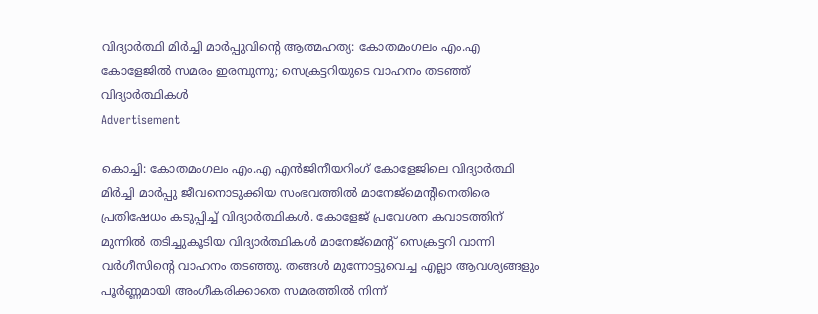വിദ്യാർത്ഥി മിർച്ചി മാർപ്പുവിന്റെ ആത്മഹത്യ: കോതമംഗലം എം.എ കോളേജിൽ സമരം ഇരമ്പുന്നു; സെക്രട്ടറിയുടെ വാഹനം തടഞ്ഞ് വിദ്യാർത്ഥികൾ
Advertisement

കൊച്ചി: കോതമംഗലം എം.എ എൻജിനീയറിംഗ് കോളേജിലെ വിദ്യാർത്ഥി മിർച്ചി മാർപ്പു ജീവനൊടുക്കിയ സംഭവത്തിൽ മാനേജ്‌മെന്റിനെതിരെ പ്രതിഷേധം കടുപ്പിച്ച് വിദ്യാർത്ഥികൾ. കോളേജ് പ്രവേശന കവാടത്തിന് മുന്നിൽ തടിച്ചുകൂടിയ വിദ്യാർത്ഥികൾ മാനേജ്‌മെന്റ് സെക്രട്ടറി വാന്നി വർഗീസിന്റെ വാഹനം തടഞ്ഞു. തങ്ങൾ മുന്നോട്ടുവെച്ച എല്ലാ ആവശ്യങ്ങളും പൂർണ്ണമായി അംഗീകരിക്കാതെ സമരത്തിൽ നിന്ന്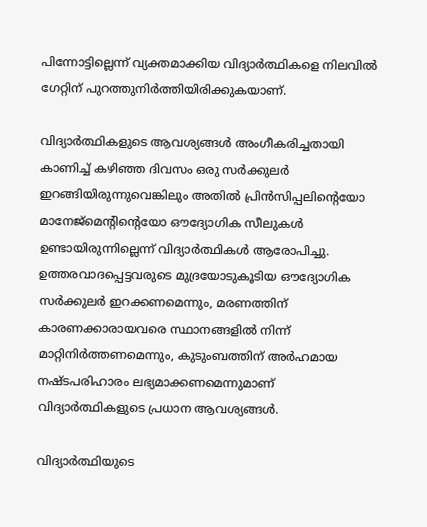പിന്നോട്ടില്ലെന്ന് വ്യക്തമാക്കിയ വിദ്യാർത്ഥികളെ നിലവിൽ ഗേറ്റിന് പുറത്തുനിർത്തിയിരിക്കുകയാണ്.

വിദ്യാർത്ഥികളുടെ ആവശ്യങ്ങൾ അംഗീകരിച്ചതായി കാണിച്ച് കഴിഞ്ഞ ദിവസം ഒരു സർക്കുലർ ഇറങ്ങിയിരുന്നുവെങ്കിലും അതിൽ പ്രിൻസിപ്പലിന്റെയോ മാനേജ്‌മെന്റിന്റെയോ ഔദ്യോഗിക സീലുകൾ ഉണ്ടായിരുന്നില്ലെന്ന് വിദ്യാർത്ഥികൾ ആരോപിച്ചു. ഉത്തരവാദപ്പെട്ടവരുടെ മുദ്രയോടുകൂടിയ ഔദ്യോഗിക സർക്കുലർ ഇറക്കണമെന്നും, മരണത്തിന് കാരണക്കാരായവരെ സ്ഥാനങ്ങളിൽ നിന്ന് മാറ്റിനിർത്തണമെന്നും, കുടുംബത്തിന് അർഹമായ നഷ്ടപരിഹാരം ലഭ്യമാക്കണമെന്നുമാണ് വിദ്യാർത്ഥികളുടെ പ്രധാന ആവശ്യങ്ങൾ.

വിദ്യാർത്ഥിയുടെ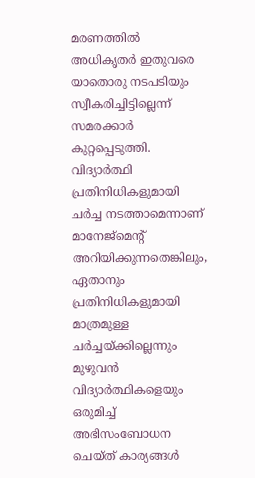മരണത്തിൽ അധികൃതർ ഇതുവരെ യാതൊരു നടപടിയും സ്വീകരിച്ചിട്ടില്ലെന്ന് സമരക്കാർ കുറ്റപ്പെടുത്തി. വിദ്യാർത്ഥി പ്രതിനിധികളുമായി ചർച്ച നടത്താമെന്നാണ് മാനേജ്‌മെന്റ് അറിയിക്കുന്നതെങ്കിലും, ഏതാനും പ്രതിനിധികളുമായി മാത്രമുള്ള ചർച്ചയ്ക്കില്ലെന്നും മുഴുവൻ വിദ്യാർത്ഥികളെയും ഒരുമിച്ച് അഭിസംബോധന ചെയ്ത് കാര്യങ്ങൾ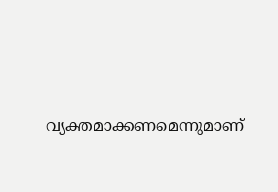വ്യക്തമാക്കണമെന്നുമാണ്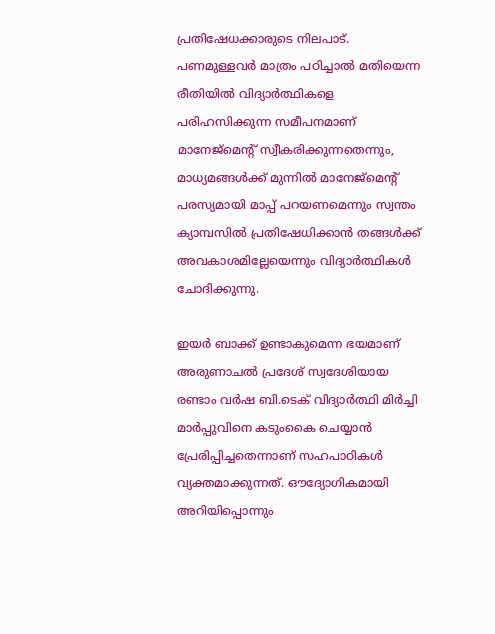പ്രതിഷേധക്കാരുടെ നിലപാട്. പണമുള്ളവർ മാത്രം പഠിച്ചാൽ മതിയെന്ന രീതിയിൽ വിദ്യാർത്ഥികളെ പരിഹസിക്കുന്ന സമീപനമാണ് മാനേജ്‌മെന്റ് സ്വീകരിക്കുന്നതെന്നും, മാധ്യമങ്ങൾക്ക് മുന്നിൽ മാനേജ്‌മെന്റ് പരസ്യമായി മാപ്പ് പറയണമെന്നും സ്വന്തം ക്യാമ്പസിൽ പ്രതിഷേധിക്കാൻ തങ്ങൾക്ക് അവകാശമില്ലേയെന്നും വിദ്യാർത്ഥികൾ ചോദിക്കുന്നു.

ഇയർ ബാക്ക് ഉണ്ടാകുമെന്ന ഭയമാണ് അരുണാചൽ പ്രദേശ് സ്വദേശിയായ രണ്ടാം വർഷ ബി.ടെക് വിദ്യാർത്ഥി മിർച്ചി മാർപ്പുവിനെ കടുംകൈ ചെയ്യാൻ പ്രേരിപ്പിച്ചതെന്നാണ് സഹപാഠികൾ വ്യക്തമാക്കുന്നത്. ഔദ്യോഗികമായി അറിയിപ്പൊന്നും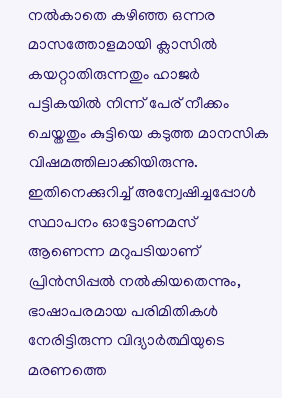നൽകാതെ കഴിഞ്ഞ ഒന്നര മാസത്തോളമായി ക്ലാസിൽ കയറ്റാതിരുന്നതും ഹാജർ പട്ടികയിൽ നിന്ന് പേര് നീക്കം ചെയ്തതും കുട്ടിയെ കടുത്ത മാനസിക വിഷമത്തിലാക്കിയിരുന്നു. ഇതിനെക്കുറിച്ച് അന്വേഷിച്ചപ്പോൾ സ്ഥാപനം ഓട്ടോണമസ് ആണെന്ന മറുപടിയാണ് പ്രിൻസിപ്പൽ നൽകിയതെന്നും, ഭാഷാപരമായ പരിമിതികൾ നേരിട്ടിരുന്ന വിദ്യാർത്ഥിയുടെ മരണത്തെ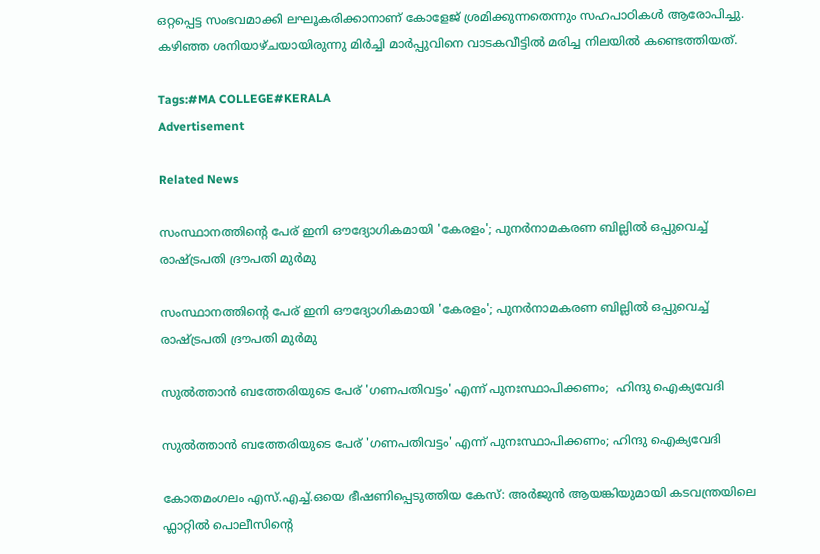ഒറ്റപ്പെട്ട സംഭവമാക്കി ലഘൂകരിക്കാനാണ് കോളേജ് ശ്രമിക്കുന്നതെന്നും സഹപാഠികൾ ആരോപിച്ചു. കഴിഞ്ഞ ശനിയാഴ്ചയായിരുന്നു മിർച്ചി മാർപ്പുവിനെ വാടകവീട്ടിൽ മരിച്ച നിലയിൽ കണ്ടെത്തിയത്.

Tags:#MA COLLEGE#KERALA
Advertisement

Related News

സംസ്ഥാനത്തിന്റെ പേര് ഇനി ഔദ്യോഗികമായി 'കേരളം'; പുനർനാമകരണ ബില്ലിൽ ഒപ്പുവെച്ച് രാഷ്ട്രപതി ദ്രൗപതി മുർമു

സംസ്ഥാനത്തിന്റെ പേര് ഇനി ഔദ്യോഗികമായി 'കേരളം'; പുനർനാമകരണ ബില്ലിൽ ഒപ്പുവെച്ച് രാഷ്ട്രപതി ദ്രൗപതി മുർമു

സുൽത്താൻ ബത്തേരിയുടെ പേര് 'ഗണപതിവട്ടം' എന്ന് പുനഃസ്ഥാപിക്കണം;  ഹിന്ദു ഐക്യവേദി

സുൽത്താൻ ബത്തേരിയുടെ പേര് 'ഗണപതിവട്ടം' എന്ന് പുനഃസ്ഥാപിക്കണം; ഹിന്ദു ഐക്യവേദി

കോതമംഗലം എസ്.എച്ച്.ഒയെ ഭീഷണിപ്പെടുത്തിയ കേസ്: അർജുൻ ആയങ്കിയുമായി കടവന്ത്രയിലെ ഫ്ലാറ്റിൽ പൊലീസിന്റെ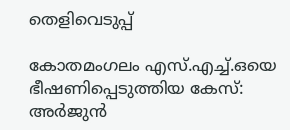തെളിവെടുപ്പ്

കോതമംഗലം എസ്.എച്ച്.ഒയെ ഭീഷണിപ്പെടുത്തിയ കേസ്: അർജുൻ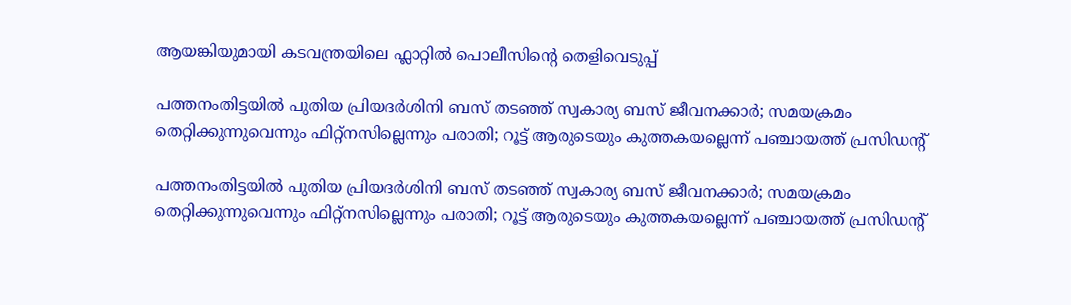ആയങ്കിയുമായി കടവന്ത്രയിലെ ഫ്ലാറ്റിൽ പൊലീസിന്റെ തെളിവെടുപ്പ്

പത്തനംതിട്ടയിൽ പുതിയ പ്രിയദർശിനി ബസ് തടഞ്ഞ് സ്വകാര്യ ബസ് ജീവനക്കാർ; സമയക്രമം തെറ്റിക്കുന്നുവെന്നും ഫിറ്റ്‌നസില്ലെന്നും പരാതി; റൂട്ട് ആരുടെയും കുത്തകയല്ലെന്ന് പഞ്ചായത്ത് പ്രസിഡന്റ്

പത്തനംതിട്ടയിൽ പുതിയ പ്രിയദർശിനി ബസ് തടഞ്ഞ് സ്വകാര്യ ബസ് ജീവനക്കാർ; സമയക്രമം തെറ്റിക്കുന്നുവെന്നും ഫിറ്റ്‌നസില്ലെന്നും പരാതി; റൂട്ട് ആരുടെയും കുത്തകയല്ലെന്ന് പഞ്ചായത്ത് പ്രസിഡന്റ്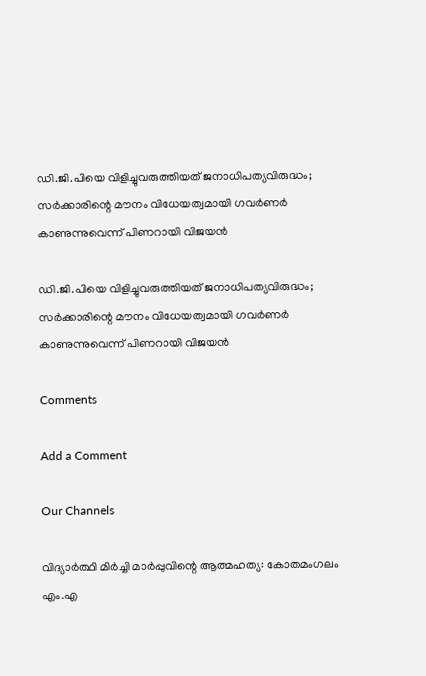ഡി.ജി.പിയെ വിളിച്ചുവരുത്തിയത് ജനാധിപത്യവിരുദ്ധം; സർക്കാരിന്റെ മൗനം വിധേയത്വമായി ഗവർണർ കാണുന്നുവെന്ന് പിണറായി വിജയൻ

ഡി.ജി.പിയെ വിളിച്ചുവരുത്തിയത് ജനാധിപത്യവിരുദ്ധം; സർക്കാരിന്റെ മൗനം വിധേയത്വമായി ഗവർണർ കാണുന്നുവെന്ന് പിണറായി വിജയൻ

Comments

Add a Comment

Our Channels

വിദ്യാർത്ഥി മിർച്ചി മാർപ്പുവിന്റെ ആത്മഹത്യ: കോതമംഗലം എം.എ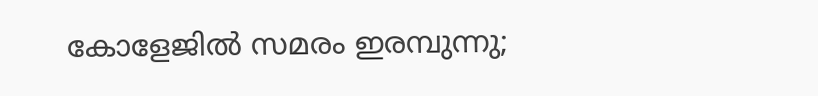കോളേജിൽ സമരം ഇരമ്പുന്നു;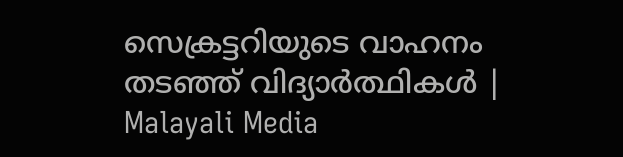സെക്രട്ടറിയുടെ വാഹനം തടഞ്ഞ് വിദ്യാർത്ഥികൾ | Malayali Media